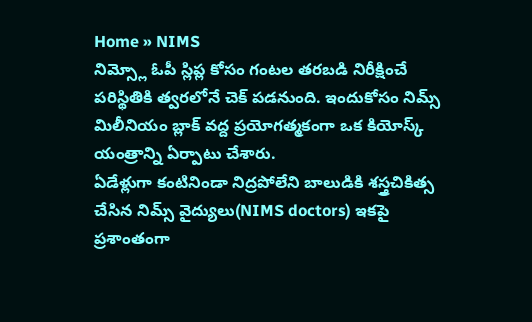Home » NIMS
నిమ్స్లో ఓపీ స్లిప్ల కోసం గంటల తరబడి నిరీక్షించే పరిస్థితికి త్వరలోనే చెక్ పడనుంది. ఇందుకోసం నిమ్స్ మిలీనియం బ్లాక్ వద్ద ప్రయోగత్మకంగా ఒక కియోస్క్ యంత్రాన్ని ఏర్పాటు చేశారు.
ఏడేళ్లుగా కంటినిండా నిద్రపోలేని బాలుడికి శస్త్రచికిత్స చేసిన నిమ్స్ వైద్యులు(NIMS doctors) ఇకపై ప్రశాంతంగా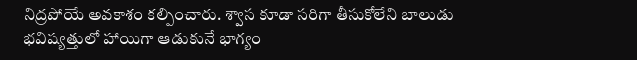నిద్రపోయే అవకాశం కల్పించారు. శ్వాస కూడా సరిగా తీసుకోలేని బాలుడు భవిష్యత్తులో హాయిగా ఆడుకునే భాగ్యం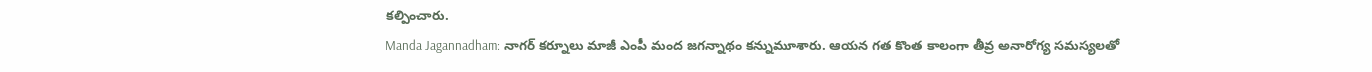కల్పించారు.
Manda Jagannadham: నాగర్ కర్నూలు మాజీ ఎంపీ మంద జగన్నాథం కన్నుమూశారు. ఆయన గత కొంత కాలంగా తీవ్ర అనారోగ్య సమస్యలతో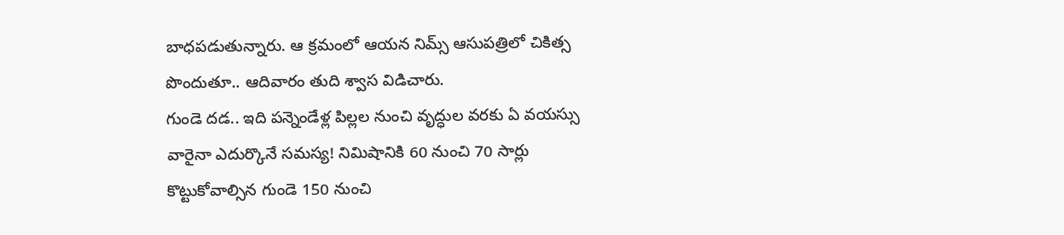బాధపడుతున్నారు. ఆ క్రమంలో ఆయన నిమ్స్ ఆసుపత్రిలో చికిత్స పొందుతూ.. ఆదివారం తుది శ్వాస విడిచారు.
గుండె దడ.. ఇది పన్నెండేళ్ల పిల్లల నుంచి వృద్ధుల వరకు ఏ వయస్సు వారైనా ఎదుర్కొనే సమస్య! నిమిషానికి 60 నుంచి 70 సార్లు కొట్టుకోవాల్సిన గుండె 150 నుంచి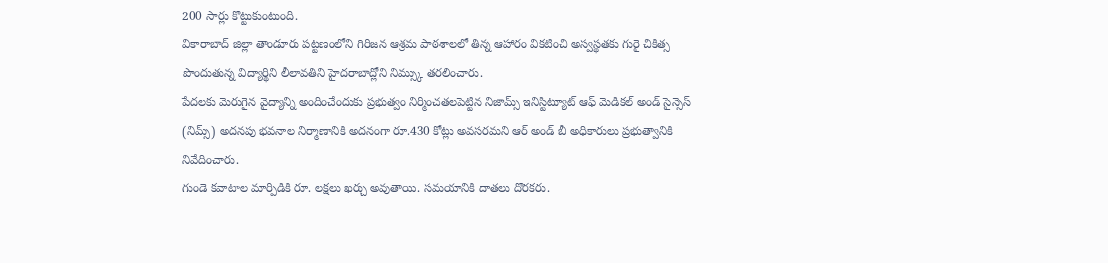200 సార్లు కొట్టుకుంటుంది.
వికారాబాద్ జిల్లా తాండూరు పట్టణంలోని గిరిజన ఆశ్రమ పాఠశాలలో తిన్న ఆహారం వికటించి అస్వస్థతకు గురై చికిత్స పొందుతున్న విద్యార్థిని లీలావతిని హైదరాబాద్లోని నిమ్స్కు తరలించారు.
పేదలకు మెరుగైన వైద్యాన్ని అందించేందుకు ప్రభుత్వం నిర్మించతలపెట్టిన నిజామ్స్ ఇనిస్టిట్యూట్ ఆఫ్ మెడికల్ అండ్ సైన్సెస్ (నిమ్స్) అదనపు భవనాల నిర్మాణానికి అదనంగా రూ.430 కోట్లు అవసరమని ఆర్ అండ్ బీ అధికారులు ప్రభుత్వానికి నివేదించారు.
గుండె కవాటాల మార్పిడికి రూ. లక్షలు ఖర్చు అవుతాయి. సమయానికి దాతలు దొరకరు.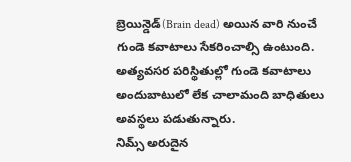బ్రెయిన్డెడ్(Brain dead) అయిన వారి నుంచే గుండె కవాటాలు సేకరించాల్సి ఉంటుంది. అత్యవసర పరిస్థితుల్లో గుండె కవాటాలు అందుబాటులో లేక చాలామంది బాధితులు అవస్థలు పడుతున్నారు.
నిమ్స్ అరుదైన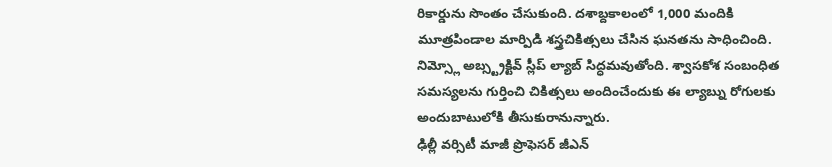రికార్డును సొంతం చేసుకుంది. దశాబ్దకాలంలో 1,000 మందికి మూత్రపిండాల మార్పిడి శస్త్రచికిత్సలు చేసిన ఘనతను సాధించింది.
నిమ్స్లో అబ్స్ట్రక్టివ్ స్లీప్ ల్యాబ్ సిద్ధమవుతోంది. శ్వాసకోశ సంబంధిత సమస్యలను గుర్తించి చికిత్సలు అందించేందుకు ఈ ల్యాబ్ను రోగులకు అందుబాటులోకి తీసుకురానున్నారు.
ఢిల్లీ వర్సిటీ మాజీ ప్రొఫెసర్ జీఎన్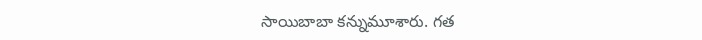సాయిబాబా కన్నుమూశారు. గత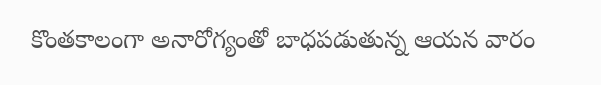కొంతకాలంగా అనారోగ్యంతో బాధపడుతున్న ఆయన వారం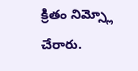క్రితం నిమ్స్లో చేరారు.